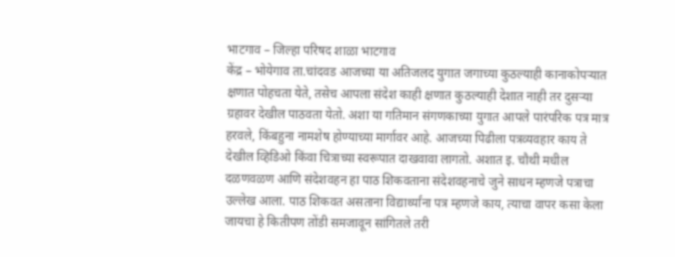भाटगाव – जिल्हा परिषद शाळा भाटगाव
केंद्र – भोयेगाव ता.चांदवड आजच्या या अतिजलद युगात जगाच्या कुठल्याही कानाकोपऱ्यात क्षणात पोहचता येते, तसेच आपला संदेश काही क्षणात कुठल्याही देशात नाही तर दुसऱ्या ग्रहावर देखील पाठवता येतो. अशा या गतिमान संगणकाच्या युगात आपले पारंपरिक पत्र मात्र हरवले, किंबहुना नामशेष होण्याच्या मार्गावर आहे. आजच्या पिढीला पत्रव्यवहार काय ते देखील व्हिडिओ किंवा चित्राच्या स्वरूपात दाखवावा लागतो. अशात इ. चौथी मधील दळणवळण आणि संदेशवहन हा पाठ शिकवताना संदेशवहनाचे जुने साधन म्हणजे पत्राचा उल्लेख आला. पाठ शिकवत असताना विद्यार्थ्यांना पत्र म्हणजे काय, त्याचा वापर कसा केला जायचा हे कितीपण तोंडी समजावून सांगितले तरी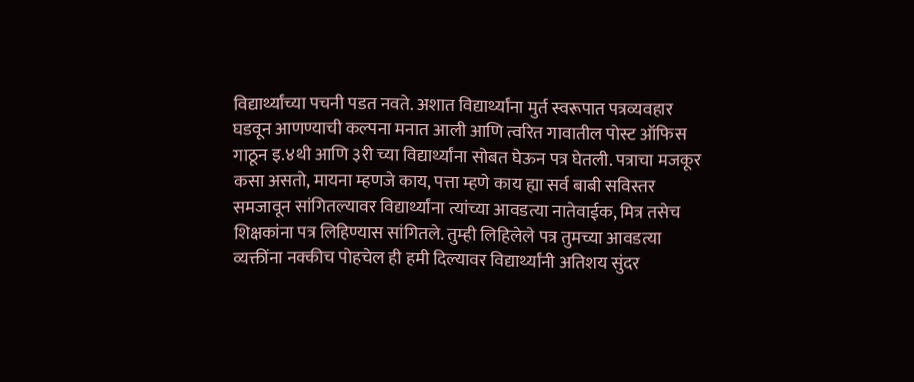विद्यार्थ्यांच्या पचनी पडत नवते. अशात विद्यार्थ्यांना मुर्त स्वरूपात पत्रव्यवहार घडवून आणण्याची कल्पना मनात आली आणि त्वरित गावातील पोस्ट ऑफिस गाठून इ.४थी आणि ३री च्या विद्यार्थ्यांना सोबत घेऊन पत्र घेतली. पत्राचा मजकूर कसा असतो, मायना म्हणजे काय, पत्ता म्हणे काय ह्या सर्व बाबी सविस्तर समजावून सांगितल्यावर विद्यार्थ्यांना त्यांच्या आवडत्या नातेवाईक, मित्र तसेच शिक्षकांना पत्र लिहिण्यास सांगितले. तुम्ही लिहिलेले पत्र तुमच्या आवडत्या व्यक्तींना नक्कीच पोहचेल ही हमी दिल्यावर विद्यार्थ्यांनी अतिशय सुंदर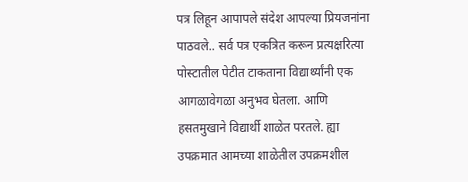पत्र लिहून आपापले संदेश आपल्या प्रियजनांना पाठवले.. सर्व पत्र एकत्रित करून प्रत्यक्षरित्या पोस्टातील पेटीत टाकताना विद्यार्थ्यांनी एक आगळावेगळा अनुभव घेतला. आणि हसतमुखाने विद्यार्थी शाळेत परतले. ह्या उपक्रमात आमच्या शाळेतील उपक्रमशील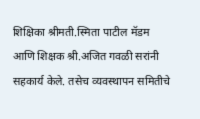शिक्षिका श्रीमती.स्मिता पाटील मॅडम आणि शिक्षक श्री.अजित गवळी सरांनी सहकार्य केले. तसेच व्यवस्थापन समितीचे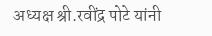अध्यक्ष श्री.रवींद्र पोटे यांनी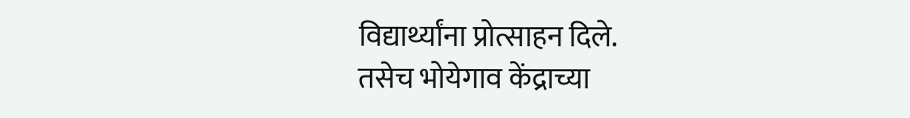विद्यार्थ्यांना प्रोत्साहन दिले.
तसेच भोयेगाव केंद्राच्या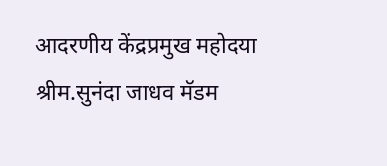आदरणीय केंद्रप्रमुख महोदया श्रीम.सुनंदा जाधव मॅडम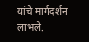यांचे मार्गदर्शन लाभले.